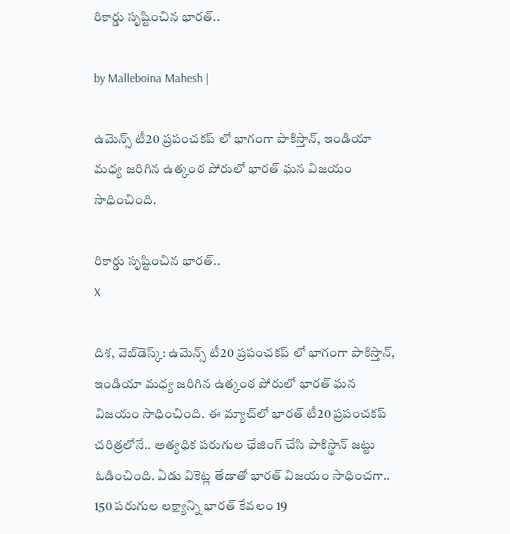రికార్డు సృష్టించిన భారత్..

by Malleboina Mahesh |

ఉమెన్స్ టీ20 ప్రపంచకప్ లో భాగంగా పాకిస్తాన్, ఇండియా మధ్య జరిగిన ఉత్కంఠ పోరులో భారత్ ఘన విజయం సాధించింది.

రికార్డు సృష్టించిన భారత్..
X

దిశ, వెబ్‌డెస్క్: ఉమెన్స్ టీ20 ప్రపంచకప్ లో భాగంగా పాకిస్తాన్, ఇండియా మధ్య జరిగిన ఉత్కంఠ పోరులో భారత్ ఘన విజయం సాధించింది. ఈ మ్యాచ్‌లో భారత్ టీ20 ప్రపంచకప్ చరిత్రలోనే.. అత్యధిక పరుగుల ఛేజింగ్ చేసి పాకిస్థాన్ జట్టు ఓడించింది. ఏడు వికెట్ల తేడాతో భారత్ విజయం సాధించగా.. 150 పరుగుల లక్ష్యాన్ని భారత్ కేవలం 19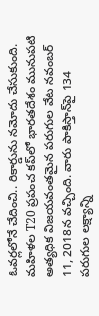ఓవర్లలోనే చేదించి.. రికార్డును నమోదు చేసుకుంది. మహిళల T20 ప్రపంచ కప్‌లో భారతదేశం మునుపటి అత్యధిక విజయవంతమైన పరుగుల వేట నవంబర్ 11, 2018న వచ్చింది. వారు పాకిస్తాన్‌పై 134 పరుగుల లక్ష్యాన్ని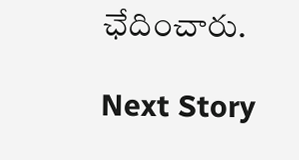ఛేదించారు.

Next Story